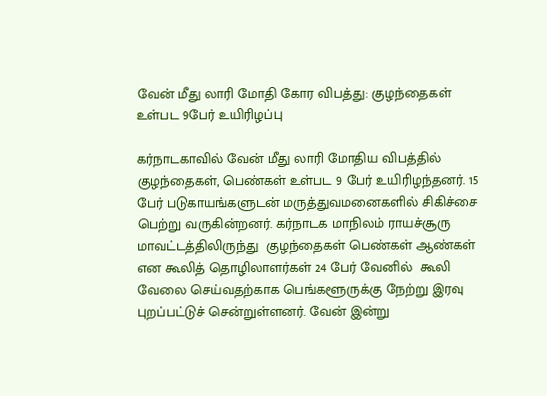வேன் மீது லாரி மோதி கோர விபத்து: குழந்தைகள் உள்பட 9பேர் உயிரிழப்பு

கர்நாடகாவில் வேன் மீது லாரி மோதிய விபத்தில் குழந்தைகள், பெண்கள் உள்பட 9 பேர் உயிரிழந்தனர். 15 பேர் படுகாயங்களுடன் மருத்துவமனைகளில் சிகிச்சை பெற்று வருகின்றனர். கர்நாடக மாநிலம் ராயச்சூரு மாவட்டத்திலிருந்து  குழந்தைகள் பெண்கள் ஆண்கள் என கூலித் தொழிலாளர்கள் 24 பேர் வேனில்  கூலி வேலை செய்வதற்காக பெங்களூருக்கு நேற்று இரவு புறப்பட்டுச் சென்றுள்ளனர். வேன் இன்று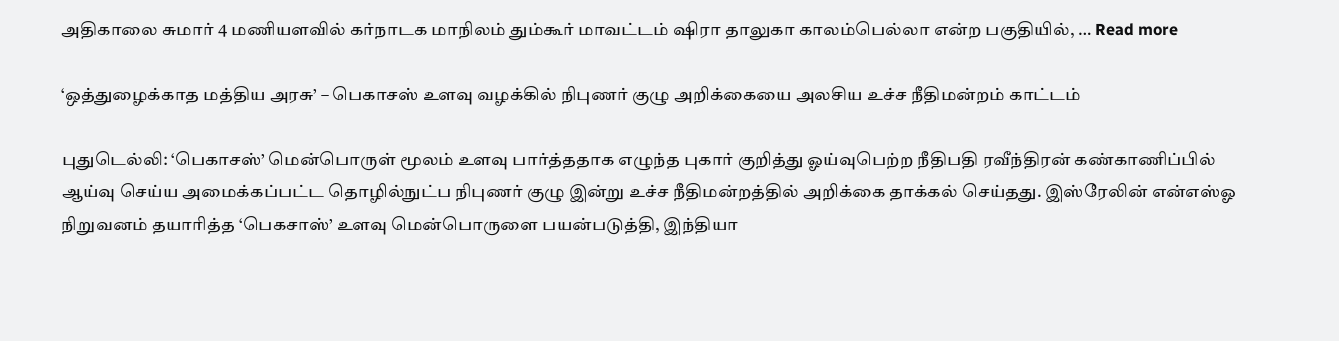அதிகாலை சுமார் 4 மணியளவில் கர்நாடக மாநிலம் தும்கூர் மாவட்டம் ஷிரா தாலுகா காலம்பெல்லா என்ற பகுதியில், … Read more

‘ஒத்துழைக்காத மத்திய அரசு’ – பெகாசஸ் உளவு வழக்கில் நிபுணர் குழு அறிக்கையை அலசிய உச்ச நீதிமன்றம் காட்டம்

புதுடெல்லி: ‘பெகாசஸ்’ மென்பொருள் மூலம் உளவு பார்த்ததாக எழுந்த புகார் குறித்து ஓய்வுபெற்ற நீதிபதி ரவீந்திரன் கண்காணிப்பில் ஆய்வு செய்ய அமைக்கப்பட்ட தொழில்நுட்ப நிபுணர் குழு இன்று உச்ச நீதிமன்றத்தில் அறிக்கை தாக்கல் செய்தது. இஸ்ரேலின் என்எஸ்ஓ நிறுவனம் தயாரித்த ‘பெகசாஸ்’ உளவு மென்பொருளை பயன்படுத்தி, இந்தியா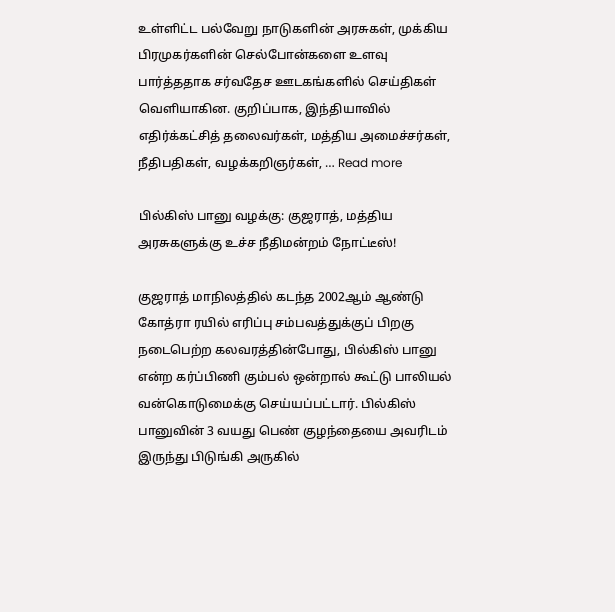உள்ளிட்ட பல்வேறு நாடுகளின் அரசுகள், முக்கிய பிரமுகர்களின் செல்போன்களை உளவு பார்த்ததாக சர்வதேச ஊடகங்களில் செய்திகள் வெளியாகின. குறிப்பாக, இந்தியாவில் எதிர்க்கட்சித் தலைவர்கள், மத்திய அமைச்சர்கள், நீதிபதிகள், வழக்கறிஞர்கள், … Read more

பில்கிஸ் பானு வழக்கு: குஜராத், மத்திய அரசுகளுக்கு உச்ச நீதிமன்றம் நோட்டீஸ்!

குஜராத் மாநிலத்தில் கடந்த 2002ஆம் ஆண்டு கோத்ரா ரயில் எரிப்பு சம்பவத்துக்குப் பிறகு நடைபெற்ற கலவரத்தின்போது, பில்கிஸ் பானு என்ற கர்ப்பிணி கும்பல் ஒன்றால் கூட்டு பாலியல் வன்கொடுமைக்கு செய்யப்பட்டார். பில்கிஸ் பானுவின் 3 வயது பெண் குழந்தையை அவரிடம் இருந்து பிடுங்கி அருகில்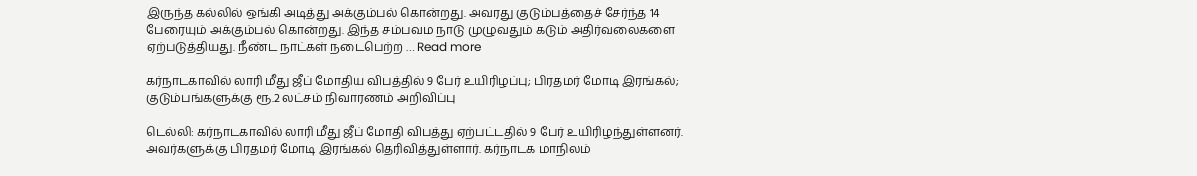இருந்த கல்லில் ஒங்கி அடித்து அக்கும்பல் கொன்றது. அவரது குடும்பத்தைச் சேர்ந்த 14 பேரையும் அக்கும்பல் கொன்றது. இந்த சம்பவம நாடு முழுவதும் கடும் அதிர்வலைகளை ஏற்படுத்தியது. நீண்ட நாட்கள் நடைபெற்ற … Read more

கர்நாடகாவில் லாரி மீது ஜீப் மோதிய விபத்தில் 9 பேர் உயிரிழப்பு; பிரதமர் மோடி இரங்கல்; குடும்பங்களுக்கு ரூ.2 லட்சம் நிவாரணம் அறிவிப்பு

டெல்லி: கர்நாடகாவில் லாரி மீது ஜீப் மோதி விபத்து ஏற்பட்டதில் 9 பேர் உயிரிழந்துள்ளனர். அவர்களுக்கு பிரதமர் மோடி இரங்கல் தெரிவித்துள்ளார். கர்நாடக மாநிலம்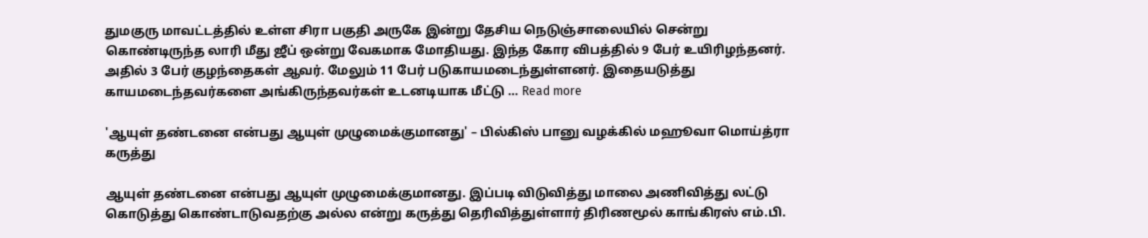துமகுரு மாவட்டத்தில் உள்ள சிரா பகுதி அருகே இன்று தேசிய நெடுஞ்சாலையில் சென்று கொண்டிருந்த லாரி மீது ஜீப் ஒன்று வேகமாக மோதியது. இந்த கோர விபத்தில் 9 பேர் உயிரிழந்தனர். அதில் 3 பேர் குழந்தைகள் ஆவர். மேலும் 11 பேர் படுகாயமடைந்துள்ளனர். இதையடுத்து காயமடைந்தவர்களை அங்கிருந்தவர்கள் உடனடியாக மீட்டு … Read more

'ஆயுள் தண்டனை என்பது ஆயுள் முழுமைக்குமானது' – பில்கிஸ் பானு வழக்கில் மஹூவா மொய்த்ரா கருத்து

ஆயுள் தண்டனை என்பது ஆயுள் முழுமைக்குமானது. இப்படி விடுவித்து மாலை அணிவித்து லட்டு கொடுத்து கொண்டாடுவதற்கு அல்ல என்று கருத்து தெரிவித்துள்ளார் திரிணமூல் காங்கிரஸ் எம்.பி.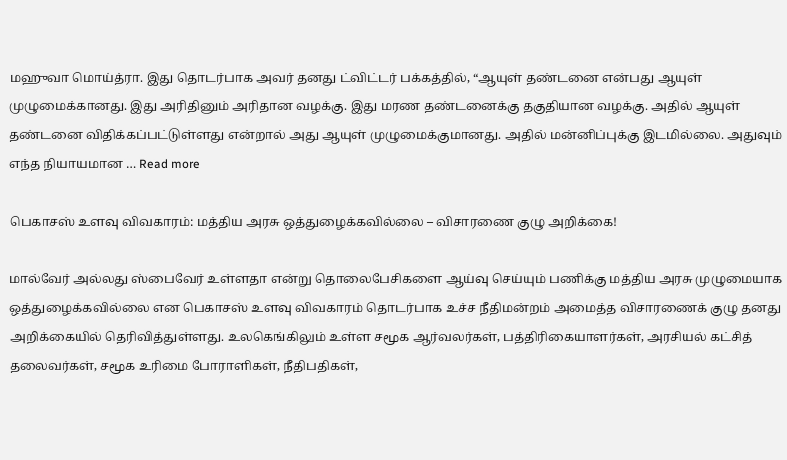மஹுவா மொய்த்ரா. இது தொடர்பாக அவர் தனது ட்விட்டர் பக்கத்தில், “ஆயுள் தண்டனை என்பது ஆயுள் முழுமைக்கானது. இது அரிதினும் அரிதான வழக்கு. இது மரண தண்டனைக்கு தகுதியான வழக்கு. அதில் ஆயுள் தண்டனை விதிக்கப்பட்டுள்ளது என்றால் அது ஆயுள் முழுமைக்குமானது. அதில் மன்னிப்புக்கு இடமில்லை. அதுவும் எந்த நியாயமான … Read more

பெகாசஸ் உளவு விவகாரம்: மத்திய அரசு ஒத்துழைக்கவில்லை – விசாரணை குழு அறிக்கை!

மால்வேர் அல்லது ஸ்பைவேர் உள்ளதா என்று தொலைபேசிகளை ஆய்வு செய்யும் பணிக்கு மத்திய அரசு முழுமையாக ஒத்துழைக்கவில்லை என பெகாசஸ் உளவு விவகாரம் தொடர்பாக உச்ச நீதிமன்றம் அமைத்த விசாரணைக் குழு தனது அறிக்கையில் தெரிவித்துள்ளது. உலகெங்கிலும் உள்ள சமூக ஆர்வலர்கள், பத்திரிகையாளர்கள், அரசியல் கட்சித் தலைவர்கள், சமூக உரிமை போராளிகள், நீதிபதிகள்,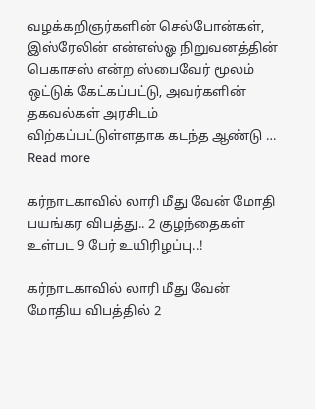வழக்கறிஞர்களின் செல்போன்கள், இஸ்ரேலின் என்எஸ்ஓ நிறுவனத்தின் பெகாசஸ் என்ற ஸ்பைவேர் மூலம் ஒட்டுக் கேட்கப்பட்டு, அவர்களின் தகவல்கள் அரசிடம் விற்கப்பட்டுள்ளதாக கடந்த ஆண்டு … Read more

கர்நாடகாவில் லாரி மீது வேன் மோதி பயங்கர விபத்து.. 2 குழந்தைகள் உள்பட 9 பேர் உயிரிழப்பு..!

கர்நாடகாவில் லாரி மீது வேன் மோதிய விபத்தில் 2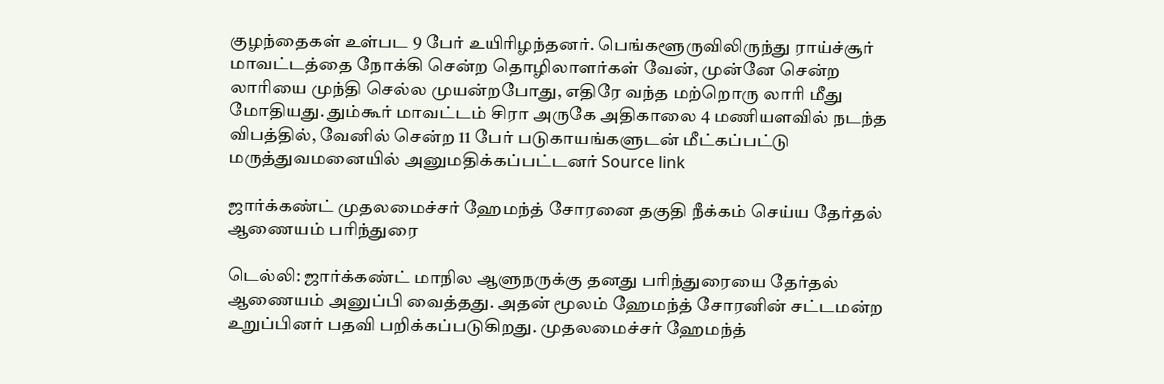குழந்தைகள் உள்பட 9 பேர் உயிரிழந்தனர். பெங்களூருவிலிருந்து ராய்ச்சூர் மாவட்டத்தை நோக்கி சென்ற தொழிலாளர்கள் வேன், முன்னே சென்ற லாரியை முந்தி செல்ல முயன்றபோது, எதிரே வந்த மற்றொரு லாரி மீது மோதியது. தும்கூர் மாவட்டம் சிரா அருகே அதிகாலை 4 மணியளவில் நடந்த விபத்தில், வேனில் சென்ற 11 பேர் படுகாயங்களுடன் மீட்கப்பட்டு மருத்துவமனையில் அனுமதிக்கப்பட்டனர் Source link

ஜார்க்கண்ட் முதலமைச்சர் ஹேமந்த் சோரனை தகுதி நீக்கம் செய்ய தேர்தல் ஆணையம் பரிந்துரை

டெல்லி: ஜார்க்கண்ட் மாநில ஆளுநருக்கு தனது பரிந்துரையை தேர்தல் ஆணையம் அனுப்பி வைத்தது. அதன் மூலம் ஹேமந்த் சோரனின் சட்டமன்ற உறுப்பினர் பதவி பறிக்கப்படுகிறது. முதலமைச்சர் ஹேமந்த்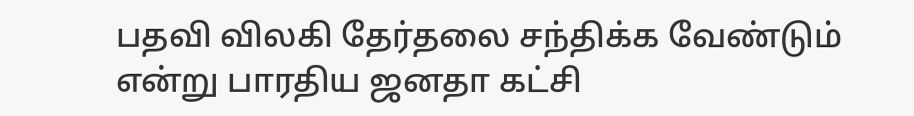பதவி விலகி தேர்தலை சந்திக்க வேண்டும் என்று பாரதிய ஜனதா கட்சி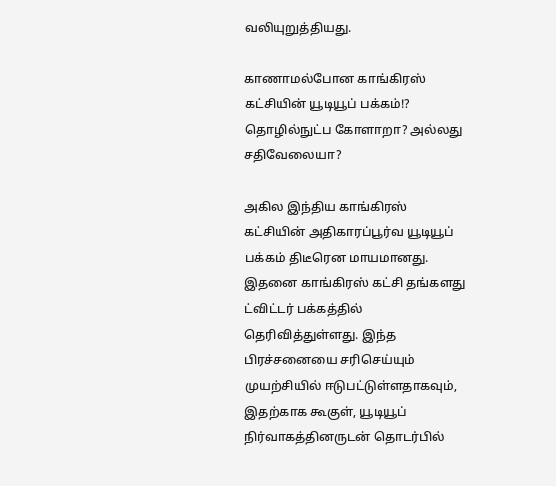வலியுறுத்தியது.

காணாமல்போன காங்கிரஸ் கட்சியின் யூடியூப் பக்கம்!? தொழில்நுட்ப கோளாறா? அல்லது சதிவேலையா?

அகில இந்திய காங்கிரஸ் கட்சியின் அதிகாரப்பூர்வ யூடியூப் பக்கம் திடீரென மாயமானது. இதனை காங்கிரஸ் கட்சி தங்களது ட்விட்டர் பக்கத்தில் தெரிவித்துள்ளது. இந்த பிரச்சனையை சரிசெய்யும் முயற்சியில் ஈடுபட்டுள்ளதாகவும், இதற்காக கூகுள், யூடியூப் நிர்வாகத்தினருடன் தொடர்பில்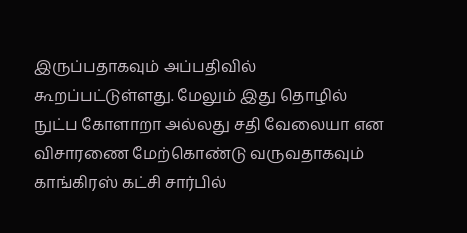இருப்பதாகவும் அப்பதிவில் கூறப்பட்டுள்ளது. மேலும் இது தொழில் நுட்ப கோளாறா அல்லது சதி வேலையா என விசாரணை மேற்கொண்டு வருவதாகவும் காங்கிரஸ் கட்சி சார்பில்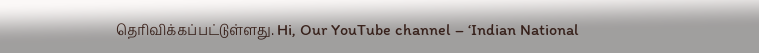தெரிவிக்கப்பட்டுள்ளது. Hi, Our YouTube channel – ‘Indian National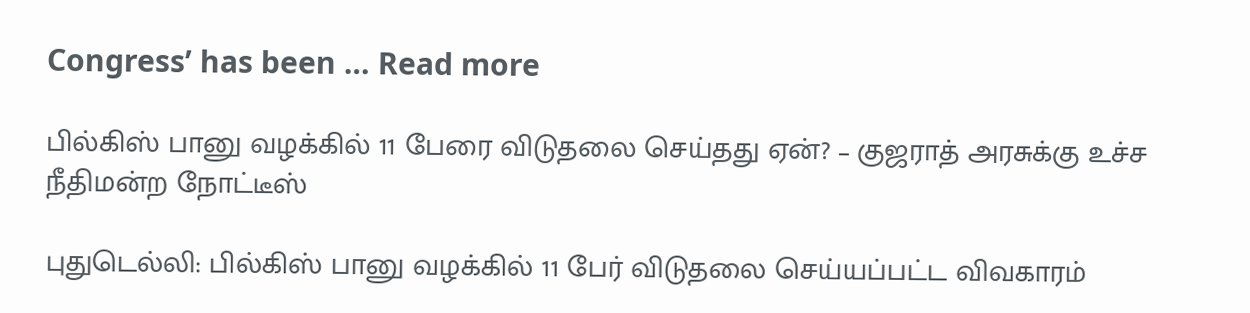Congress’ has been … Read more

பில்கிஸ் பானு வழக்கில் 11 பேரை விடுதலை செய்தது ஏன்? – குஜராத் அரசுக்கு உச்ச நீதிமன்ற நோட்டீஸ்

புதுடெல்லி: பில்கிஸ் பானு வழக்கில் 11 பேர் விடுதலை செய்யப்பட்ட விவகாரம்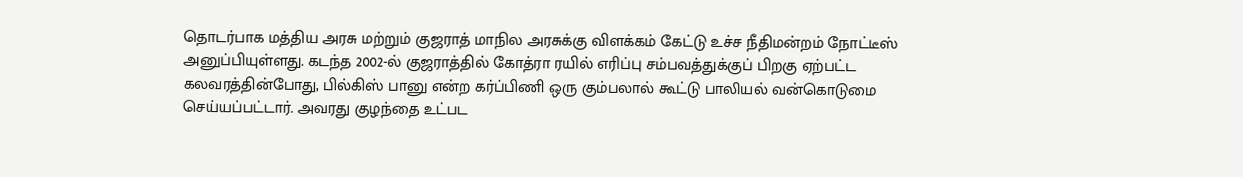தொடர்பாக மத்திய அரசு மற்றும் குஜராத் மாநில அரசுக்கு விளக்கம் கேட்டு உச்ச நீதிமன்றம் நோட்டீஸ் அனுப்பியுள்ளது. கடந்த 2002-ல் குஜராத்தில் கோத்ரா ரயில் எரிப்பு சம்பவத்துக்குப் பிறகு ஏற்பட்ட கலவரத்தின்போது, பில்கிஸ் பானு என்ற கர்ப்பிணி ஒரு கும்பலால் கூட்டு பாலியல் வன்கொடுமை செய்யப்பட்டார். அவரது குழந்தை உட்பட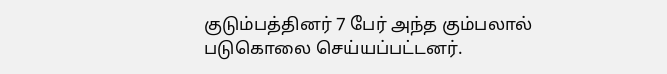குடும்பத்தினர் 7 பேர் அந்த கும்பலால் படுகொலை செய்யப்பட்டனர்.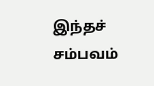இந்தச் சம்பவம்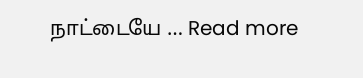நாட்டையே … Read more